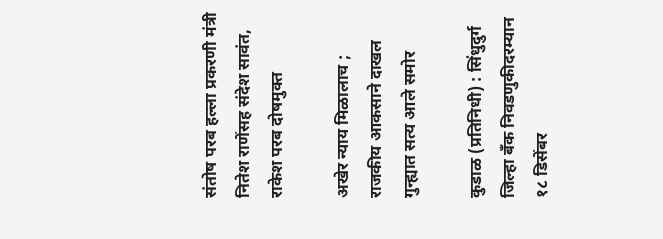संतोष परब हल्ला प्रकरणी मंत्री नितेश राणेंसह संदेश सावंत, राकेश परब दोषमुक्त

अखेर न्याय मिळालाच ; राजकीय आकसाने दाखल गुन्ह्यात सत्य आले समोर

कुडाळ (प्रतिनिधी) : सिंधुदुर्ग जिल्हा बँक निवडणुकीदरम्यान १८ डिसेंबर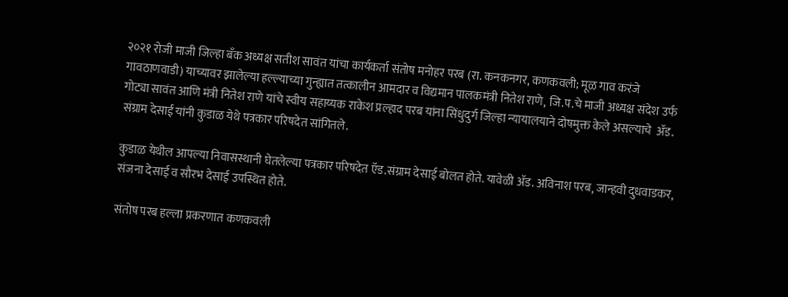२०२१ रोजी माजी जिल्हा बँक अध्यक्ष सतीश सावंत यांचा कार्यकर्ता संतोष मनोहर परब (रा. कनकनगर, कणकवली; मूळ गाव करंजे गावठाणवाडी) याच्यावर झालेल्या हल्ल्याच्या गुन्ह्यात तत्कालीन आमदार व विद्यमान पालकमंत्री नितेश राणे, जि.प.चे माजी अध्यक्ष संदेश उर्फ गोट्या सावंत आणि मंत्री नितेश राणे यांचे स्वीय सहाय्यक राकेश प्रल्हाद परब यांना सिंधुदुर्ग जिल्हा न्यायालयाने दोषमुक्त केले असल्याचे  अ‍ॅड. संग्राम देसाई यांनी कुडाळ येथे पत्रकार परिषदेत सांगितले.

कुडाळ येथील आपल्या निवासस्थानी घेतलेल्या पत्रकार परिषदेत ऍड‌.संग्राम देसाई बोलत होते. यावेळी ॲड. अविनाश परब, जान्हवी दुधवाडकर, संजना देसाई व सौरभ देसाई उपस्थित होते.

संतोष परब हल्ला प्रकरणात कणकवली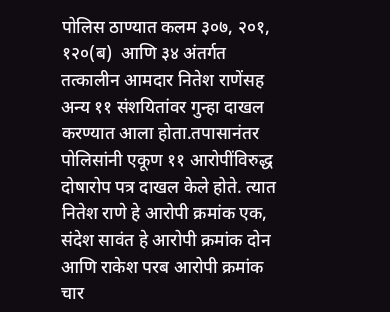पोलिस ठाण्यात कलम ३०७, २०१, १२०(ब)  आणि ३४ अंतर्गत तत्कालीन आमदार नितेश राणेंसह अन्य ११ संशयितांवर गुन्हा दाखल करण्यात आला होता.तपासानंतर पोलिसांनी एकूण ११ आरोपींविरुद्ध दोषारोप पत्र दाखल केले होते. त्यात  नितेश राणे हे आरोपी क्रमांक एक, संदेश सावंत हे आरोपी क्रमांक दोन आणि राकेश परब आरोपी क्रमांक चार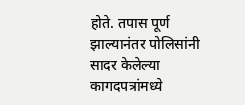होते. तपास पूर्ण झाल्यानंतर पोलिसांनी सादर केलेल्या कागदपत्रांमध्ये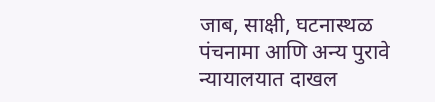जाब, साक्षी, घटनास्थळ पंचनामा आणि अन्य पुरावे न्यायालयात दाखल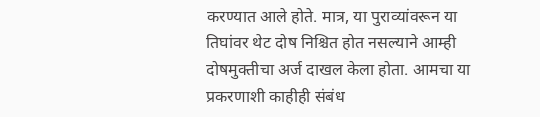करण्यात आले होते. मात्र, या पुराव्यांवरून या तिघांवर थेट दोष निश्चित होत नसल्याने आम्ही दोषमुक्तीचा अर्ज दाखल केला होता. आमचा या प्रकरणाशी काहीही संबंध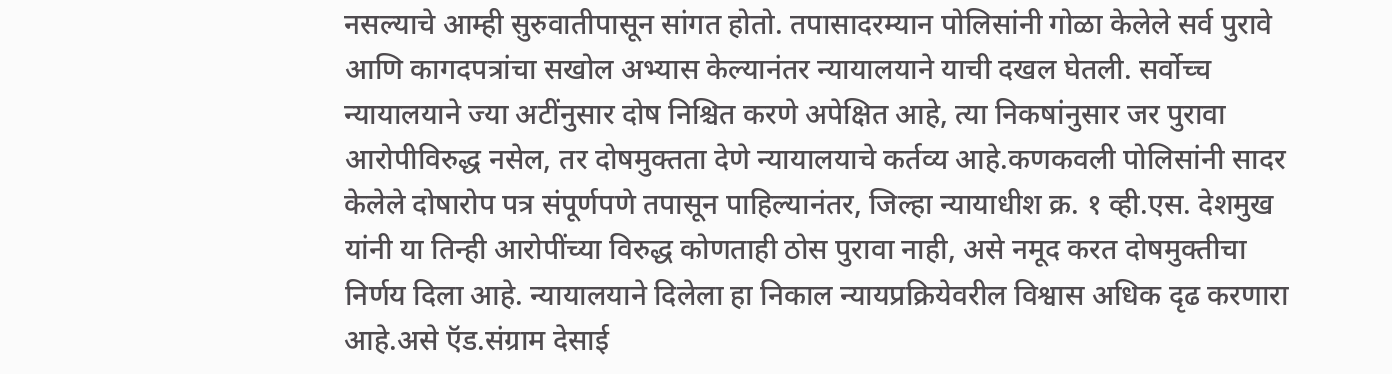नसल्याचे आम्ही सुरुवातीपासून सांगत होतो. तपासादरम्यान पोलिसांनी गोळा केलेले सर्व पुरावे आणि कागदपत्रांचा सखोल अभ्यास केल्यानंतर न्यायालयाने याची दखल घेतली. सर्वोच्च न्यायालयाने ज्या अटींनुसार दोष निश्चित करणे अपेक्षित आहे, त्या निकषांनुसार जर पुरावा आरोपीविरुद्ध नसेल, तर दोषमुक्तता देणे न्यायालयाचे कर्तव्य आहे.कणकवली पोलिसांनी सादर केलेले दोषारोप पत्र संपूर्णपणे तपासून पाहिल्यानंतर, जिल्हा न्यायाधीश क्र. १ व्ही.एस. देशमुख यांनी या तिन्ही आरोपींच्या विरुद्ध कोणताही ठोस पुरावा नाही, असे नमूद करत दोषमुक्तीचा निर्णय दिला आहे. न्यायालयाने दिलेला हा निकाल न्यायप्रक्रियेवरील विश्वास अधिक दृढ करणारा आहे.असे ऍड‌.संग्राम देसाई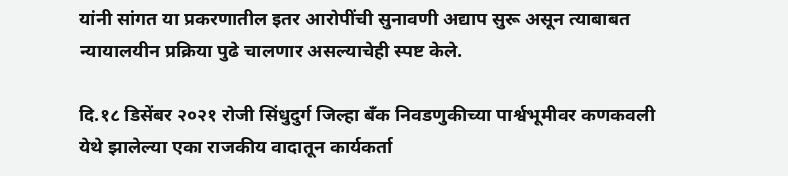यांनी सांगत या प्रकरणातील इतर आरोपींची सुनावणी अद्याप सुरू असून त्याबाबत न्यायालयीन प्रक्रिया पुढे चालणार असल्याचेही स्पष्ट केले.

दि.१८ डिसेंबर २०२१ रोजी सिंधुदुर्ग जिल्हा बँक निवडणुकीच्या पार्श्वभूमीवर कणकवली येथे झालेल्या एका राजकीय वादातून कार्यकर्ता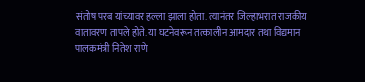संतोष परब यांच्यावर हल्ला झाला होता. त्यानंतर जिल्हाभरात राजकीय वातावरण तापले होते. या घटनेवरून तत्कालीन आमदार तथा विद्यमान पालकमंत्री नितेश राणे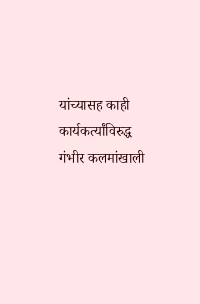यांच्यासह काही कार्यकर्त्यांविरुद्ध गंभीर कलमांखाली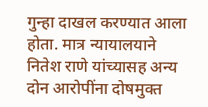गुन्हा दाखल करण्यात आला होता. मात्र न्यायालयाने नितेश राणे यांच्यासह अन्य दोन आरोपींना दोषमुक्त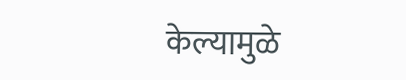केल्यामुळे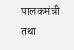पालकमंत्री तथा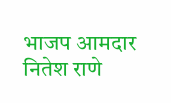भाजप आमदार नितेश राणे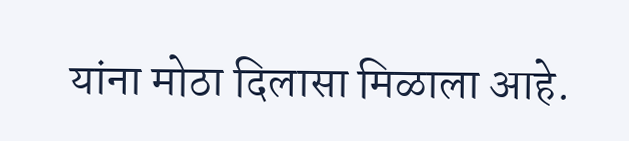यांना मोठा दिलासा मिळाला आहे.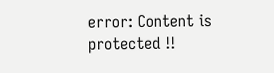error: Content is protected !!